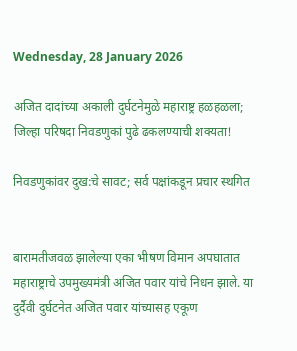Wednesday, 28 January 2026

अजित दादांच्या अकाली दुर्घटनेमुळे महाराष्ट्र हळहळला; जिल्हा परिषदा निवडणुकां पुढे ढकलण्याची शक्यता!

निवडणुकांवर दुख:चे सावट; सर्व पक्षांकडून प्रचार स्थगित


बारामतीजवळ झालेल्या एका भीषण विमान अपघातात महाराष्ट्राचे उपमुख्यमंत्री अजित पवार यांचे निधन झाले. या दुर्दैवी दुर्घटनेत अजित पवार यांच्यासह एकूण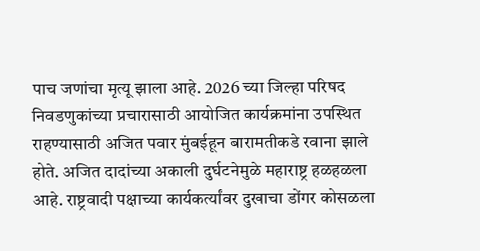पाच जणांचा मृत्यू झाला आहे. 2026 च्या जिल्हा परिषद निवडणुकांच्या प्रचारासाठी आयोजित कार्यक्रमांना उपस्थित राहण्यासाठी अजित पवार मुंबईहून बारामतीकडे रवाना झाले होते. अजित दादांच्या अकाली दुर्घटनेमुळे महाराष्ट्र हळहळला आहे. राष्ट्रवादी पक्षाच्या कार्यकर्त्यांवर दुखाचा डोंगर कोसळला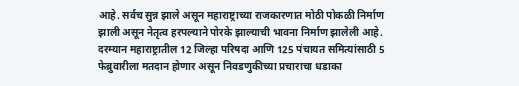आहे. सर्वच सुन्न झाले असून महाराष्ट्राच्या राजकारणात मोठी पोकळी निर्माण झाली असून नेतृत्व हरपल्याने पोरके झाल्याची भावना निर्माण झालेली आहे. दरम्यान महाराष्ट्रातील 12 जिल्हा परिषदा आणि 125 पंचायत समित्यांसाठी 5 फेब्रुवारीला मतदान होणार असून निवडणुकीच्या प्रचाराचा धडाका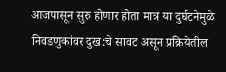आजपासून सुरु होणार होता मात्र या दुर्घटनेमुळे निवडणुकांवर दुख:चे सावट असून प्रक्रियेतील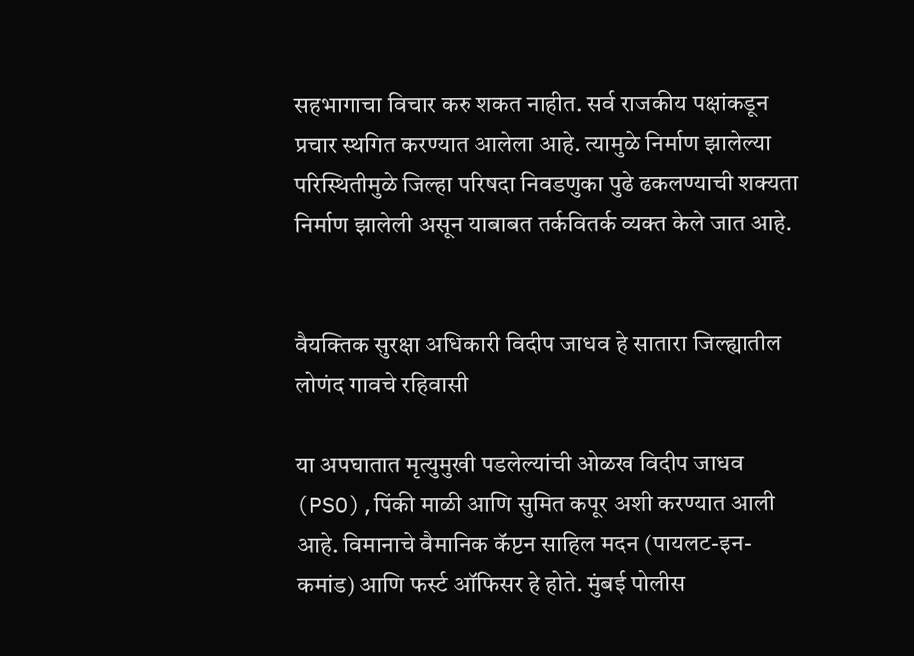सहभागाचा विचार करु शकत नाहीत. सर्व राजकीय पक्षांकडून प्रचार स्थगित करण्यात आलेला आहे. त्यामुळे निर्माण झालेल्या परिस्थितीमुळे जिल्हा परिषदा निवडणुका पुढे ढकलण्याची शक्यता निर्माण झालेली असून याबाबत तर्कवितर्क व्यक्त केले जात आहे.


वैयक्तिक सुरक्षा अधिकारी विदीप जाधव हे सातारा जिल्ह्यातील लोणंद गावचे रहिवासी

या अपघातात मृत्युमुखी पडलेल्यांची ओळख विदीप जाधव (PSO),पिंकी माळी आणि सुमित कपूर अशी करण्यात आली आहे. विमानाचे वैमानिक कॅप्टन साहिल मदन (पायलट-इन-कमांड) आणि फर्स्ट ऑफिसर हे होते. मुंबई पोलीस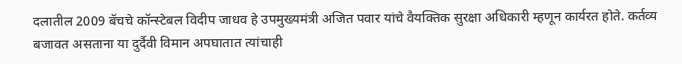दलातील 2009 बॅचचे कॉन्स्टेबल विदीप जाधव हे उपमुख्यमंत्री अजित पवार यांचे वैयक्तिक सुरक्षा अधिकारी म्हणून कार्यरत होते. कर्तव्य बजावत असताना या दुर्दैवी विमान अपघातात त्यांचाही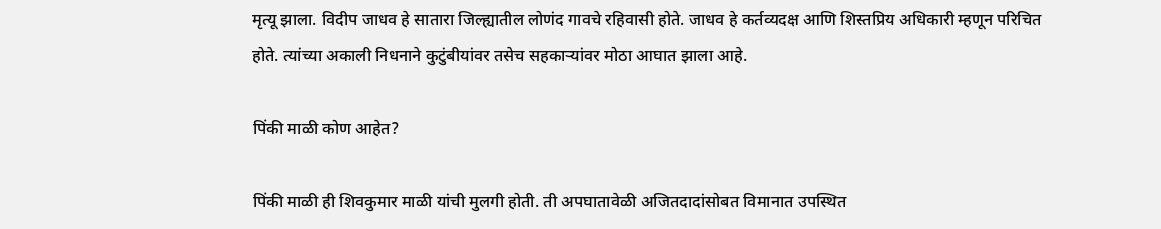मृत्यू झाला. विदीप जाधव हे सातारा जिल्ह्यातील लोणंद गावचे रहिवासी होते. जाधव हे कर्तव्यदक्ष आणि शिस्तप्रिय अधिकारी म्हणून परिचित होते. त्यांच्या अकाली निधनाने कुटुंबीयांवर तसेच सहकाऱ्यांवर मोठा आघात झाला आहे.

पिंकी माळी कोण आहेत?

पिंकी माळी ही शिवकुमार माळी यांची मुलगी होती. ती अपघातावेळी अजितदादांसोबत विमानात उपस्थित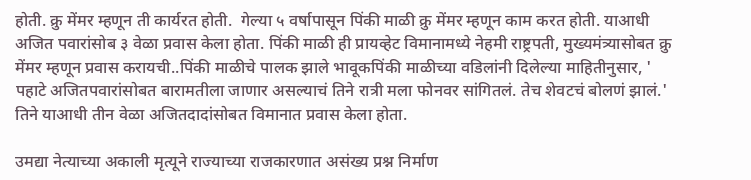होती. क्रु मेंमर म्हणून ती कार्यरत होती.  गेल्या ५ वर्षापासून पिंकी माळी क्रु मेंमर म्हणून काम करत होती. याआधी अजित पवारांसोब ३ वेळा प्रवास केला होता. पिंकी माळी ही प्रायव्हेट विमानामध्ये नेहमी राष्ट्रपती, मुख्यमंत्र्यासोबत क्रु मेंमर म्हणून प्रवास करायची..पिंकी माळीचे पालक झाले भावूकपिंकी माळीच्या वडिलांनी दिलेल्या माहितीनुसार, ' पहाटे अजितपवारांसोबत बारामतीला जाणार असल्याचं तिने रात्री मला फोनवर सांगितलं. तेच शेवटचं बोलणं झालं.' तिने याआधी तीन वेळा अजितदादांसोबत विमानात प्रवास केला होता.

उमद्या नेत्याच्या अकाली मृत्यूने राज्याच्या राजकारणात असंख्य प्रश्न निर्माण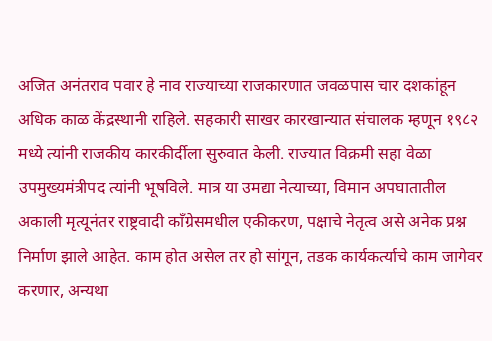अजित अनंतराव पवार हे नाव राज्याच्या राजकारणात जवळपास चार दशकांहून अधिक काळ केंद्रस्थानी राहिले. सहकारी साखर कारखान्यात संचालक म्हणून १९८२ मध्ये त्यांनी राजकीय कारकीर्दीला सुरुवात केली. राज्यात विक्रमी सहा वेळा उपमुख्यमंत्रीपद त्यांनी भूषविले. मात्र या उमद्या नेत्याच्या, विमान अपघातातील अकाली मृत्यूनंतर राष्ट्रवादी काँग्रेसमधील एकीकरण, पक्षाचे नेतृत्व असे अनेक प्रश्न निर्माण झाले आहेत. काम होत असेल तर हो सांगून, तडक कार्यकर्त्याचे काम जागेवर करणार, अन्यथा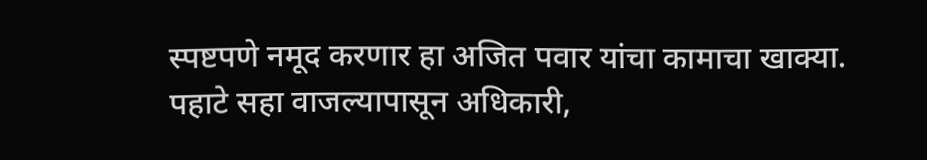स्पष्टपणे नमूद करणार हा अजित पवार यांचा कामाचा खाक्या. पहाटे सहा वाजल्यापासून अधिकारी,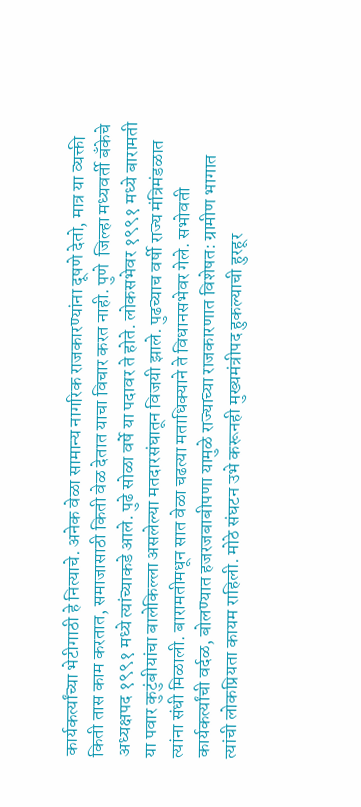कार्यकर्त्यांच्या भेटीगाठी हे नित्याचे. अनेक वेळा सामान्य नागरिक राजकारण्यांना दूषणे देतो, मात्र या व्यक्ती किती तास काम करतात, समाजासाठी किती वेळ देतात याचा विचार करत नाही. पुणे  जिल्हा मध्यवर्ती बँकेचे अध्यक्षपद १९९१ मध्ये त्यांच्याकडे आले. पुढे सोळा वर्षे या पदावर ते होते. लोकसभेवर १९९१ मध्ये बारामती या पवार कुटुंबीयांचा बालेकिल्ला असलेल्या मतदारसंघातून विजयी झाले. पुढच्याच वर्षी राज्य मंत्रिमंडळात त्यांना संधी मिळाली. बारामतीमधून सात वेळा चढत्या मताधिक्याने ते विधानसभेवर गेले. सभोवती कार्यकर्त्यांची वर्दळ, बोलण्यात हजरजबाबीपणा यामुळे राज्याच्या राजकारणात विशेषत: ग्रामीण भागात त्यांची लोकप्रियता कायम राहिली. मोठे संघटन उभे करूनही मुख्यमंत्रीपद हुकल्याची हुरहूर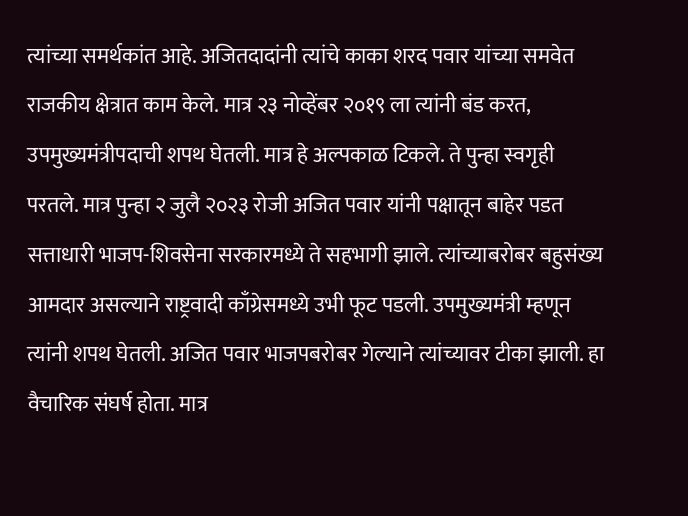त्यांच्या समर्थकांत आहे. अजितदादांनी त्यांचे काका शरद पवार यांच्या समवेत राजकीय क्षेत्रात काम केले. मात्र २३ नोव्हेंबर २०१९ ला त्यांनी बंड करत, उपमुख्यमंत्रीपदाची शपथ घेतली. मात्र हे अल्पकाळ टिकले. ते पुन्हा स्वगृही परतले. मात्र पुन्हा २ जुलै २०२३ रोजी अजित पवार यांनी पक्षातून बाहेर पडत सत्ताधारी भाजप-शिवसेना सरकारमध्ये ते सहभागी झाले. त्यांच्याबरोबर बहुसंख्य आमदार असल्याने राष्ट्रवादी काँग्रेसमध्ये उभी फूट पडली. उपमुख्यमंत्री म्हणून त्यांनी शपथ घेतली. अजित पवार भाजपबरोबर गेल्याने त्यांच्यावर टीका झाली. हा वैचारिक संघर्ष होता. मात्र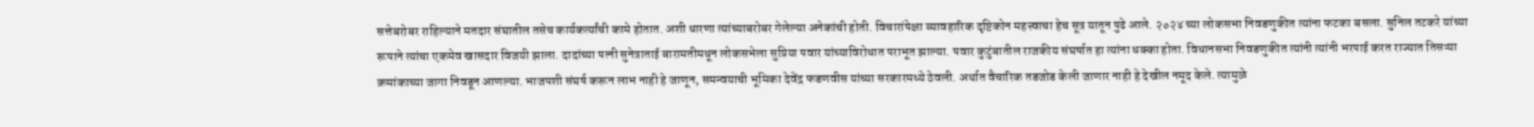सत्तेबरोबर राहिल्याने मतदार संघातील तसेच कार्यकर्त्यांची कामे होतात. अशी धारणा त्यांच्याबरोबर गेलेल्या अनेकांची होती. विचारांपेक्षा व्यावहारिक दृष्टिकोन महत्त्वाचा हेच सूत्र यातून पुढे आले. २०२४ च्या लोकसभा निवडणुकीत त्यांना फटका बसला. सुनिल तटकरे यांच्या रूपाने त्यांचा एकमेव खासदार विजयी झाला. दादांच्या पत्नी सुनेत्राताई बारामतीमधून लोकसभेला सुप्रिया पवार यांच्याविरोधात पराभूत झाल्या. पवार कुटुंबातील राजकीय संघर्षात हा त्यांना धक्का होता. विधानसभा निवडणुकीत त्यांनी त्यांनी भरपाई करत राज्यात तिसऱ्या क्रमांकाच्या जागा निवडून आणल्या. भाजपशी संघर्ष करून लाभ नाही हे जाणून, समन्वयाची भूमिका देवेंद्र फडणवीस यांच्या सरकारमध्ये ठेवली. अर्थात वैचारिक तडजोड केली जाणार नाही हे देखील नमूद केले. त्यामुळे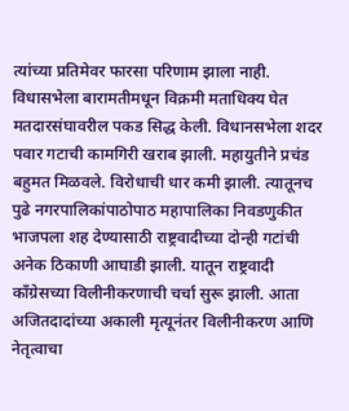त्यांच्या प्रतिमेवर फारसा परिणाम झाला नाही. विधासभेला बारामतीमधून विक्रमी मताधिक्य घेत मतदारसंघावरील पकड सिद्ध केली. विधानसभेला शदर पवार गटाची कामगिरी खराब झाली. महायुतीने प्रचंड बहुमत मिळवले. विरोधाची धार कमी झाली. त्यातूनच पुढे नगरपालिकांपाठोपाठ महापालिका निवडणुकीत भाजपला शह देण्यासाठी राष्ट्रवादीच्या दोन्ही गटांची अनेक ठिकाणी आघाडी झाली. यातून राष्ट्रवादी काँग्रेसच्या विलीनीकरणाची चर्चा सुरू झाली. आता अजितदादांच्या अकाली मृत्यूनंतर विलीनीकरण आणि नेतृत्वाचा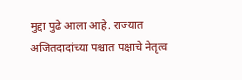मुद्दा पुढे आला आहे. राज्यात अजितदादांच्या पश्चात पक्षाचे नेतृत्व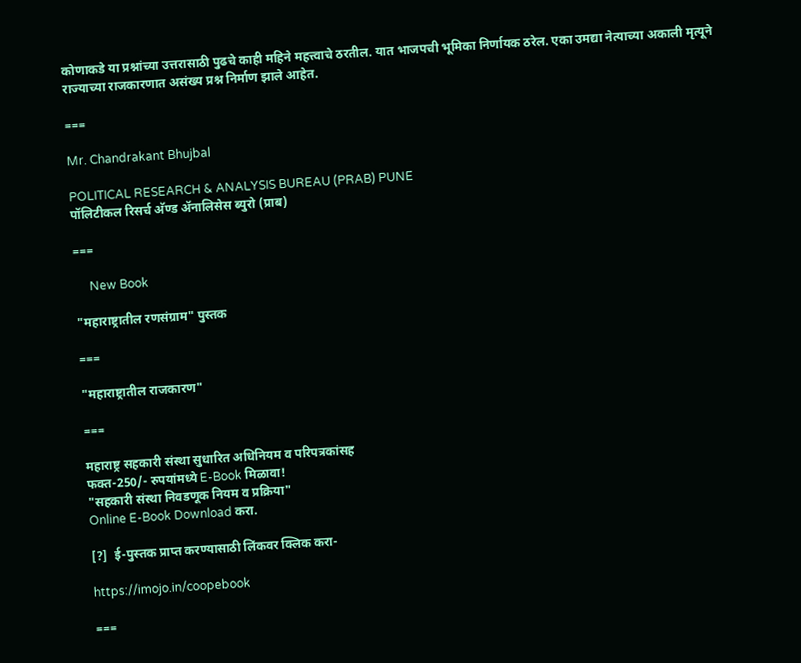कोणाकडे या प्रश्नांच्या उत्तरासाठी पुढचे काही महिने महत्त्वाचे ठरतील. यात भाजपची भूमिका निर्णायक ठरेल. एका उमद्या नेत्याच्या अकाली मृत्यूने राज्याच्या राजकारणात असंख्य प्रश्न निर्माण झाले आहेत.

===

Mr. Chandrakant Bhujbal

POLITICAL RESEARCH & ANALYSIS BUREAU (PRAB) PUNE
पॉलिटीकल रिसर्च अ‍ॅण्ड अ‍ॅनालिसेस ब्युरो (प्राब)

===

     New Book

"महाराष्ट्रातील रणसंग्राम" पुस्तक

===

"महाराष्ट्रातील राजकारण"

===

महाराष्ट्र सहकारी संस्था सुधारित अधिनियम व परिपत्रकांसह
फक्त-250/- रुपयांमध्ये E-Book मिळावा!
"सहकारी संस्था निवडणूक नियम व प्रक्रिया"
Online E-Book Download करा.

[?]  ई-पुस्तक प्राप्त करण्यासाठी लिंकवर क्लिक करा-

https://imojo.in/coopebook

===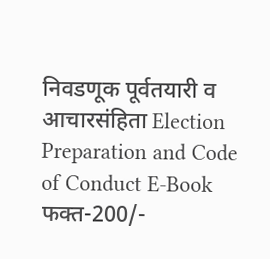निवडणूक पूर्वतयारी व आचारसंहिता Election Preparation and Code of Conduct E-Book
फक्त-200/-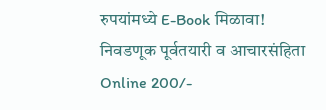रुपयांमध्ये E-Book मिळावा!
निवडणूक पूर्वतयारी व आचारसंहिता
Online 200/-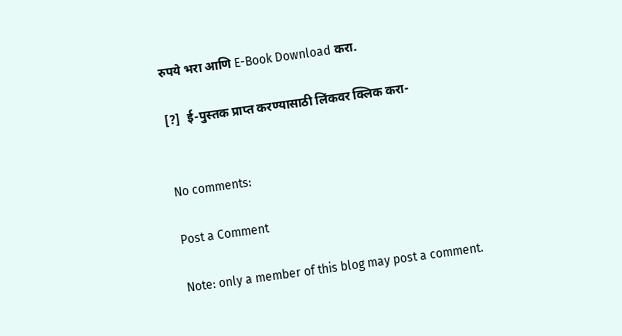रुपये भरा आणि E-Book Download करा.

[?]  ई-पुस्तक प्राप्त करण्यासाठी लिंकवर क्लिक करा-


No comments:

Post a Comment

Note: only a member of this blog may post a comment.